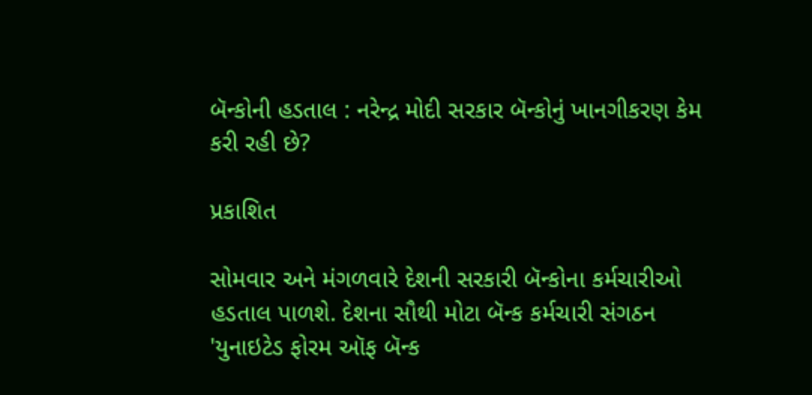બૅન્કોની હડતાલ : નરેન્દ્ર મોદી સરકાર બૅન્કોનું ખાનગીકરણ કેમ કરી રહી છે?

પ્રકાશિત

સોમવાર અને મંગળવારે દેશની સરકારી બૅન્કોના કર્મચારીઓ હડતાલ પાળશે. દેશના સૌથી મોટા બૅન્ક કર્મચારી સંગઠન 'યુનાઇટેડ ફોરમ ઑફ બૅન્ક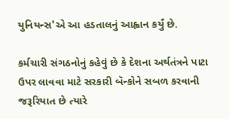યુનિયન્સ'એ આ હડતાલનું આહ્વાન કર્યું છે.

કર્મચારી સંગઠનોનું કહેવું છે કે દેશના અર્થતંત્રને પાટા ઉપર લાવવા માટે સરકારી બૅન્કોને સબળ કરવાની જરૂરિયાત છે ત્યારે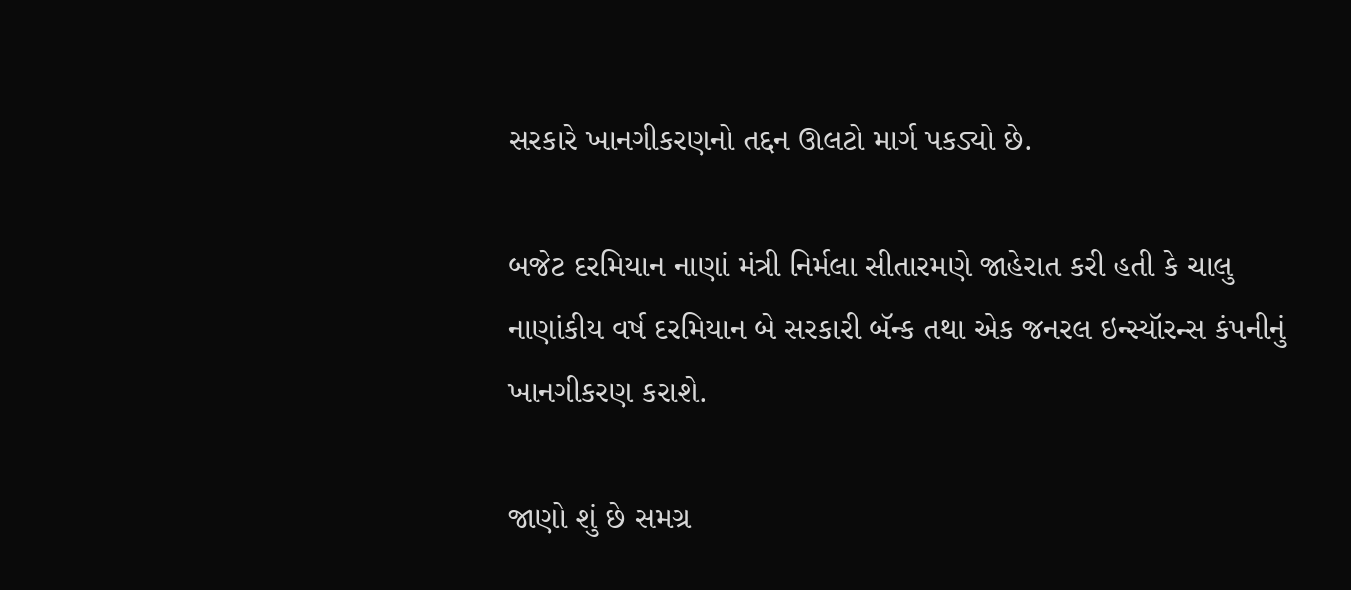સરકારે ખાનગીકરણનો તદ્દન ઊલટો માર્ગ પકડ્યો છે.

બજેટ દરમિયાન નાણાં મંત્રી નિર્મલા સીતારમણે જાહેરાત કરી હતી કે ચાલુ નાણાંકીય વર્ષ દરમિયાન બે સરકારી બૅન્ક તથા એક જનરલ ઇન્સ્યૉરન્સ કંપનીનું ખાનગીકરણ કરાશે.

જાણો શું છે સમગ્ર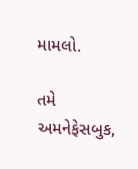મામલો.

તમે અમનેફેસબુક,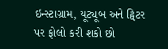ઇન્સ્ટાગ્રામ, યૂટ્યૂબ અને ટ્વિટર પર ફોલો કરી શકો છો